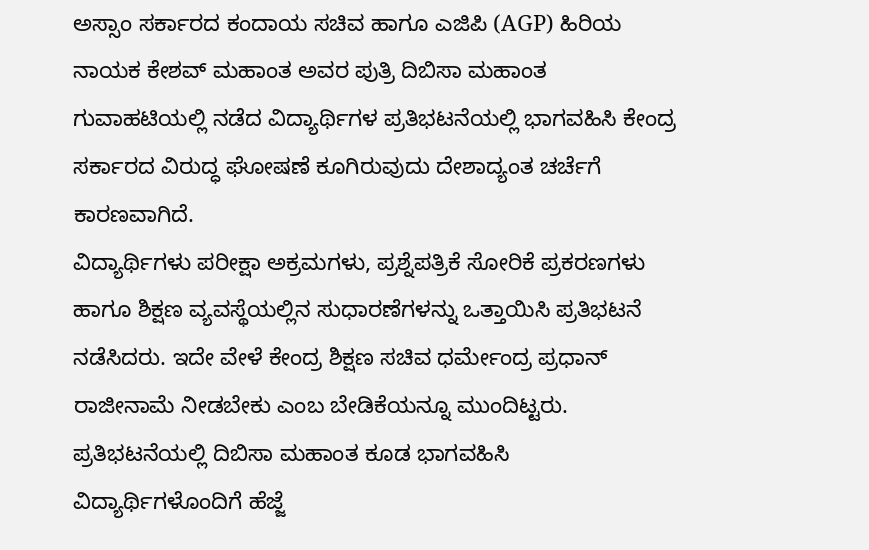ಅಸ್ಸಾಂ ಸರ್ಕಾರದ ಕಂದಾಯ ಸಚಿವ ಹಾಗೂ ಎಜಿಪಿ (AGP) ಹಿರಿಯ ನಾಯಕ ಕೇಶವ್ ಮಹಾಂತ ಅವರ ಪುತ್ರಿ ದಿಬಿಸಾ ಮಹಾಂತ ಗುವಾಹಟಿಯಲ್ಲಿ ನಡೆದ ವಿದ್ಯಾರ್ಥಿಗಳ ಪ್ರತಿಭಟನೆಯಲ್ಲಿ ಭಾಗವಹಿಸಿ ಕೇಂದ್ರ ಸರ್ಕಾರದ ವಿರುದ್ಧ ಘೋಷಣೆ ಕೂಗಿರುವುದು ದೇಶಾದ್ಯಂತ ಚರ್ಚೆಗೆ ಕಾರಣವಾಗಿದೆ.
ವಿದ್ಯಾರ್ಥಿಗಳು ಪರೀಕ್ಷಾ ಅಕ್ರಮಗಳು, ಪ್ರಶ್ನೆಪತ್ರಿಕೆ ಸೋರಿಕೆ ಪ್ರಕರಣಗಳು ಹಾಗೂ ಶಿಕ್ಷಣ ವ್ಯವಸ್ಥೆಯಲ್ಲಿನ ಸುಧಾರಣೆಗಳನ್ನು ಒತ್ತಾಯಿಸಿ ಪ್ರತಿಭಟನೆ ನಡೆಸಿದರು. ಇದೇ ವೇಳೆ ಕೇಂದ್ರ ಶಿಕ್ಷಣ ಸಚಿವ ಧರ್ಮೇಂದ್ರ ಪ್ರಧಾನ್ ರಾಜೀನಾಮೆ ನೀಡಬೇಕು ಎಂಬ ಬೇಡಿಕೆಯನ್ನೂ ಮುಂದಿಟ್ಟರು. ಪ್ರತಿಭಟನೆಯಲ್ಲಿ ದಿಬಿಸಾ ಮಹಾಂತ ಕೂಡ ಭಾಗವಹಿಸಿ ವಿದ್ಯಾರ್ಥಿಗಳೊಂದಿಗೆ ಹೆಜ್ಜೆ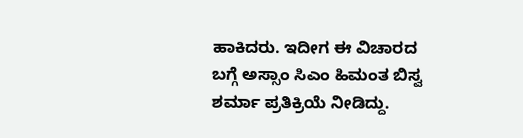ಹಾಕಿದರು. ಇದೀಗ ಈ ವಿಚಾರದ ಬಗ್ಗೆ ಅಸ್ಸಾಂ ಸಿಎಂ ಹಿಮಂತ ಬಿಸ್ವ ಶರ್ಮಾ ಪ್ರತಿಕ್ರಿಯೆ ನೀಡಿದ್ದು.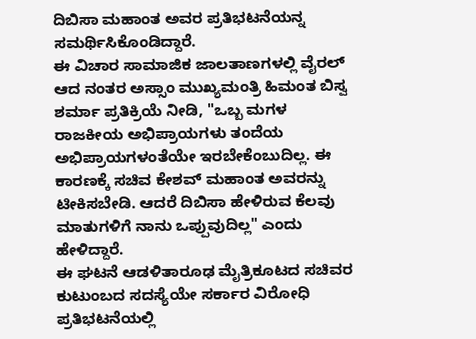ದಿಬಿಸಾ ಮಹಾಂತ ಅವರ ಪ್ರತಿಭಟನೆಯನ್ನ ಸಮರ್ಥಿಸಿಕೊಂಡಿದ್ದಾರೆ.
ಈ ವಿಚಾರ ಸಾಮಾಜಿಕ ಜಾಲತಾಣಗಳಲ್ಲಿ ವೈರಲ್ ಆದ ನಂತರ ಅಸ್ಸಾಂ ಮುಖ್ಯಮಂತ್ರಿ ಹಿಮಂತ ಬಿಸ್ವ ಶರ್ಮಾ ಪ್ರತಿಕ್ರಿಯೆ ನೀಡಿ, "ಒಬ್ಬ ಮಗಳ ರಾಜಕೀಯ ಅಭಿಪ್ರಾಯಗಳು ತಂದೆಯ ಅಭಿಪ್ರಾಯಗಳಂತೆಯೇ ಇರಬೇಕೆಂಬುದಿಲ್ಲ. ಈ ಕಾರಣಕ್ಕೆ ಸಚಿವ ಕೇಶವ್ ಮಹಾಂತ ಅವರನ್ನು ಟೀಕಿಸಬೇಡಿ. ಆದರೆ ದಿಬಿಸಾ ಹೇಳಿರುವ ಕೆಲವು ಮಾತುಗಳಿಗೆ ನಾನು ಒಪ್ಪುವುದಿಲ್ಲ" ಎಂದು ಹೇಳಿದ್ದಾರೆ.
ಈ ಘಟನೆ ಆಡಳಿತಾರೂಢ ಮೈತ್ರಿಕೂಟದ ಸಚಿವರ ಕುಟುಂಬದ ಸದಸ್ಯೆಯೇ ಸರ್ಕಾರ ವಿರೋಧಿ ಪ್ರತಿಭಟನೆಯಲ್ಲಿ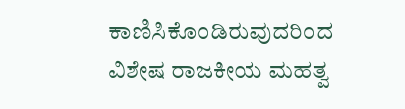ಕಾಣಿಸಿಕೊಂಡಿರುವುದರಿಂದ ವಿಶೇಷ ರಾಜಕೀಯ ಮಹತ್ವ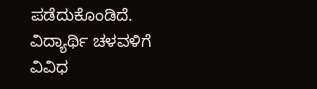ಪಡೆದುಕೊಂಡಿದೆ. ವಿದ್ಯಾರ್ಥಿ ಚಳವಳಿಗೆ ವಿವಿಧ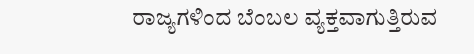ರಾಜ್ಯಗಳಿಂದ ಬೆಂಬಲ ವ್ಯಕ್ತವಾಗುತ್ತಿರುವ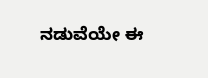ನಡುವೆಯೇ ಈ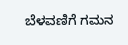ಬೆಳವಣಿಗೆ ಗಮನ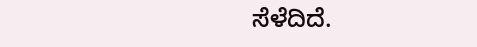ಸೆಳೆದಿದೆ.